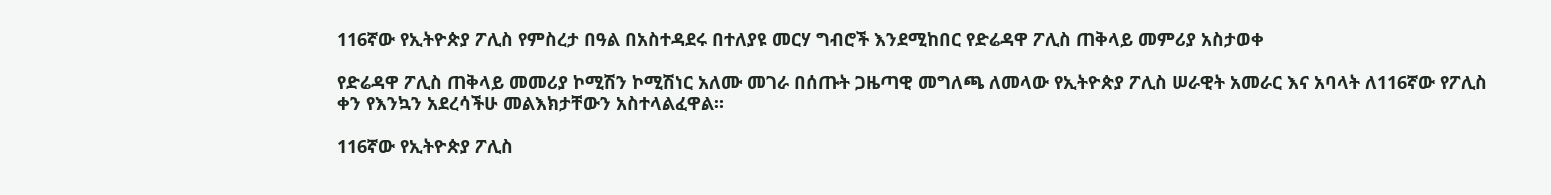116ኛው የኢትዮጵያ ፖሊስ የምስረታ በዓል በአስተዳደሩ በተለያዩ መርሃ ግብሮች እንደሚከበር የድሬዳዋ ፖሊስ ጠቅላይ መምሪያ አስታወቀ

የድሬዳዋ ፖሊስ ጠቅላይ መመሪያ ኮሚሽን ኮሚሽነር አለሙ መገራ በሰጡት ጋዜጣዊ መግለጫ ለመላው የኢትዮጵያ ፖሊስ ሠራዊት አመራር እና አባላት ለ116ኛው የፖሊስ ቀን የእንኳን አደረሳችሁ መልእክታቸውን አስተላልፈዋል።

116ኛው የኢትዮጵያ ፖሊስ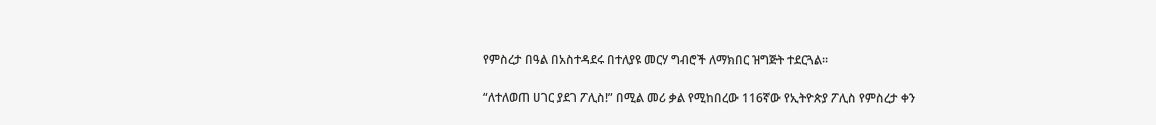የምስረታ በዓል በአስተዳደሩ በተለያዩ መርሃ ግብሮች ለማክበር ዝግጅት ተደርጓል።

“ለተለወጠ ሀገር ያደገ ፖሊስ!” በሚል መሪ ቃል የሚከበረው 116ኛው የኢትዮጵያ ፖሊስ የምስረታ ቀን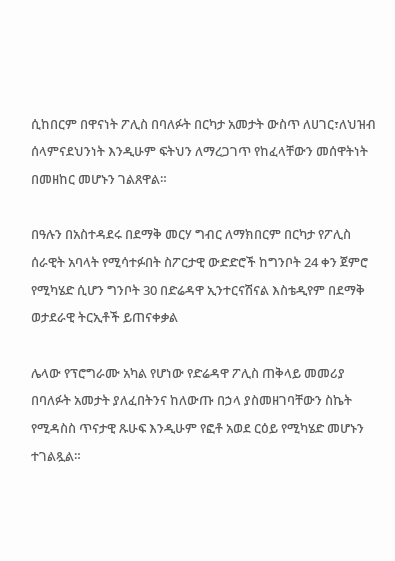ሲከበርም በዋናነት ፖሊስ በባለፉት በርካታ አመታት ውስጥ ለሀገር፣ለህዝብ ሰላምናደህንነት እንዲሁም ፍትህን ለማረጋገጥ የከፈላቸውን መሰዋትነት በመዘከር መሆኑን ገልጸዋል።

በዓሉን በአስተዳደሩ በደማቅ መርሃ ግብር ለማክበርም በርካታ የፖሊስ ሰራዊት አባላት የሚሳተፉበት ስፖርታዊ ውድድሮች ከግንቦት 24 ቀን ጀምሮ የሚካሄድ ሲሆን ግንቦት 30 በድሬዳዋ ኢንተርናሽናል እስቴዲየም በደማቅ ወታደራዊ ትርኢቶች ይጠናቀቃል

ሌላው የፕሮግራሙ አካል የሆነው የድሬዳዋ ፖሊስ ጠቅላይ መመሪያ በባለፉት አመታት ያለፈበትንና ከለውጡ በኃላ ያስመዘገባቸውን ስኬት የሚዳስስ ጥናታዊ ጹሁፍ እንዲሁም የፎቶ አወደ ርዕይ የሚካሄድ መሆኑን ተገልጿል።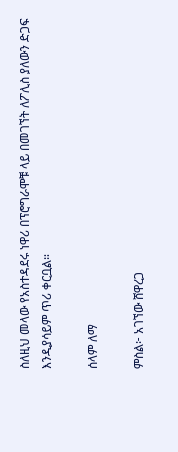ስለዚህ መላው የአስተዳደሩ ነዋሪ በፕሮግራሞቹ ላይ በመገኘት ለፖሊስ ያለውን ድጋፍ እንዲያሳይም ጥሪ ቀርቧል።

ሰላም ለማ

ምስል፦ አገኘው ሸዋረጋ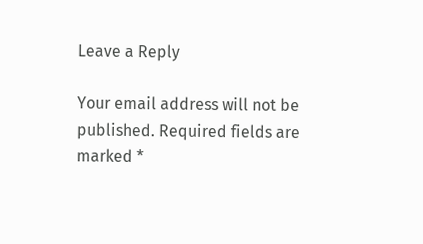Leave a Reply

Your email address will not be published. Required fields are marked *